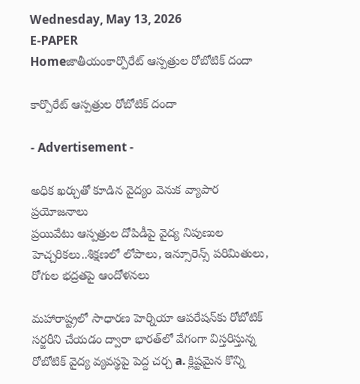Wednesday, May 13, 2026
E-PAPER
Homeజాతీయంకార్పొరేట్‌ ఆస్పత్రుల రోబోటిక్‌ దందా

కార్పొరేట్‌ ఆస్పత్రుల రోబోటిక్‌ దందా

- Advertisement -

అధిక ఖర్చుతో కూడిన వైద్యం వెనుక వ్యాపార ప్రయోజనాలు
ప్రయివేటు ఆస్పత్రుల దోపిడీపై వైద్య నిపుణుల హెచ్చరికలు..శిక్ష‍ణలో లోపాలు, ఇన్సూరెన్స్‌ ‌పరిమితులు, రోగుల భద్రతపై ఆందోళనలు

మహారాష్ట్రలో సాధారణ హెర్నియా ఆపరేషన్‌కు రోబోటిక్ సర్జరీని చేయడం ద్వారా భారత్‌‌లో వేగంగా విస్తరిస్తున్న రోబోటిక్ వైద్య వ్యవస్థపై పెద్ద చర్చ a. క్లిష్టమైన కొన్ని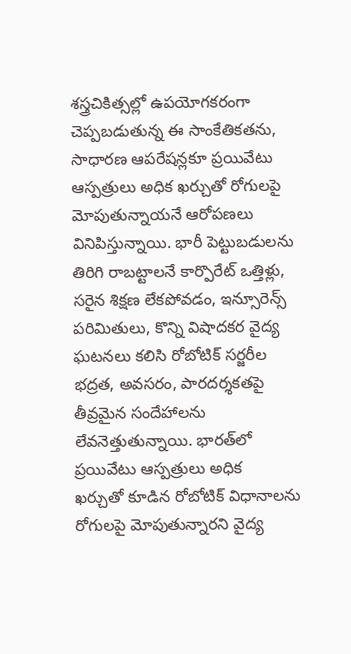శస్త్రచికిత్సల్లో ఉపయోగకరంగా చెప్పబడుతున్న ఈ సాంకేతికతను, సాధారణ ఆపరేషన్లకూ ప్రయివేటు ఆస్పత్రులు అధిక ఖర్చుతో రోగులపై మోపుతున్నాయనే ఆరోపణలు వినిపిస్తున్నాయి. భారీ పెట్టుబడులను తిరిగి రాబట్టాలనే కార్పొరేట్ ఒత్తిళ్లు, సరైన శిక్షణ లేకపోవడం, ఇన్సూరెన్స్ పరిమితులు, కొన్ని విషాదకర వైద్య ఘటనలు కలిసి రోబోటిక్ సర్జరీల భద్రత, అవసరం, పారదర్శకతపై తీవ్రమైన సందేహాలను లేవనెత్తుతున్నాయి. భారత్‌‌లో ప్రయివేటు ఆస్పత్రులు అధిక
ఖర్చుతో కూడిన రోబోటిక్‌ ‌విధానాలను రోగులపై మోపుతున్నారని వైద్య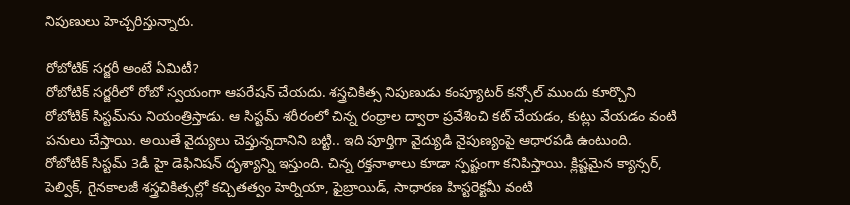నిపుణులు హెచ్చరిస్తున్నారు.

రోబోటిక్‌ ‌సర్జరీ అంటే ఏమిటీ?
రోబోటిక్‌ ‌సర్జరీలో రోబో ‌స్వయంగా ఆపరేషన్‌ ‌చేయదు. శస్త్రచికిత్స నిపుణుడు కంప్యూటర్‌ ‌కన్సోల్‌ ‌ముందు కూర్చొని రోబోటిక్‌ ‌సిస్టమ్‌‌ను నియంత్రిస్తాడు. ఆ సిస్టమ్‌ శరీరంలో చిన్న రంధ్రాల ద్వారా ప్రవేశించి కట్‌ ‌చేయడం, కుట్లు వేయడం వంటి పనులు చేస్తాయి. అయితే వైద్యులు చెప్తున్నదానిని బట్టి.. ఇది పూర్తిగా వైద్యుడి నైపుణ్యంపై ఆధారపడి ఉంటుంది. రోబోటిక్‌ ‌సిస్టమ్‌ 3డీ హై డెఫినిషన్‌ ‌దృశ్యాన్ని ఇస్తుంది. చిన్న రక్తనాళాలు కూడా స్పష్టంగా కనిపిస్తాయి. క్లిష్టమైన క్యాన్సర్‌, పెల్విక్‌, గైనకాలజీ శస్త్రచికిత్సల్లో కచ్చితత్వం హెర్నియా, ఫైబ్రాయిడ్‌, సాధారణ హిస్టరెక్టమీ వంటి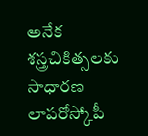అనేక శస్త్రచికిత్సలకు సాధారణ లాపరోస్కోపీ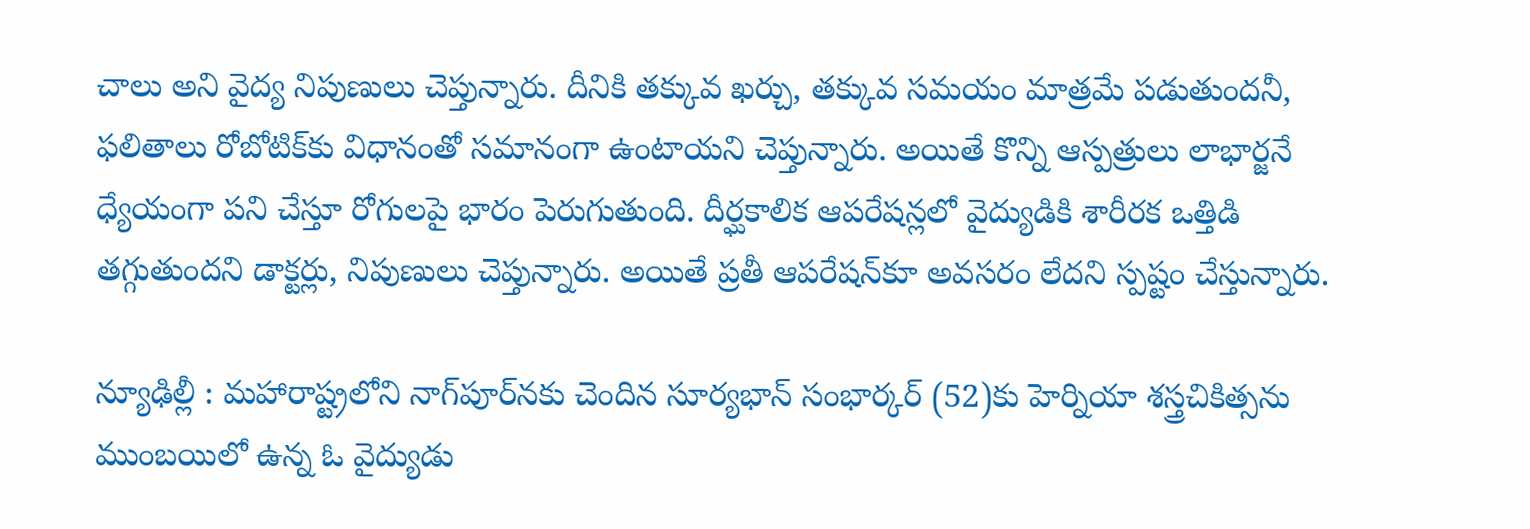చాలు అని వైద్య నిపుణులు చెప్తున్నారు. దీనికి తక్కువ ఖర్చు, తక్కువ సమయం మాత్రమే పడుతుందనీ, ఫలితాలు రోబోటిక్‌‌కు విధానంతో సమానంగా ఉంటాయని చెప్తున్నారు. అయితే కొన్ని ఆస్పత్రులు లాభార్జనే ధ్యేయంగా పని చేస్తూ రోగులపై భారం పెరుగుతుంది. దీర్ఘకాలిక ఆపరేషన్లలో వైద్యుడికి శారీరక ఒత్తిడి తగ్గుతుందని డాక్టర్లు, నిపుణులు చెప్తున్నారు. అయితే ప్రతీ ఆపరేషన్‌‌కూ అవసరం లేదని స్పష్టం చేస్తున్నారు.

న్యూఢిల్లీ : మహారాష్ట్రలోని నాగ్‌‌పూర్‌‌నకు చెందిన సూర్యభాన్‌ ‌సంభార్కర్‌‌ (52)కు హెర్నియా శస్త్రచికిత్సను ముంబయిలో ఉన్న ఓ వైద్యుడు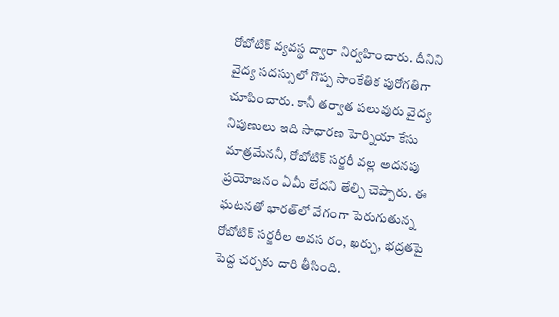రోబోటిక్‌ ‌వ్యవస్థ ద్వారా నిర్వహించారు. దీనిని వైద్య సదస్సులో గొప్ప సాంకేతిక పురోగతిగా చూపించారు. కానీ తర్వాత పలువురు వైద్య నిపుణులు ఇది సాధారణ హెర్నియా కేసు మాత్రమేననీ, రోబోటిక్‌ ‌సర్జరీ వల్ల అదనపు ప్రయోజనం ఏమీ లేదని తేల్చి చెప్పారు. ఈ ఘటనతో భారత్‌‌లో వేగంగా పెరుగుతున్న రోబోటిక్‌ ‌సర్జరీల అవస రం, ఖర్చు, భద్రతపై పెద్ద చర్చకు దారి తీసింది.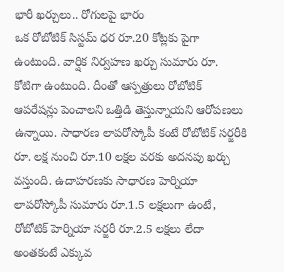భారీ ఖర్చులు.. రోగులపై భారం
ఒక రోబోటిక్‌ ‌సిస్టమ్‌ ‌ధర రూ.20 కోట్లకు పైగా ఉంటుంది. వార్షిక నిర్వహణ ఖర్చు సుమారు రూ. కోటిగా ఉంటుంది. దీంతో ఆస్పత్రులు రోబోటిక్‌ ఆపరేషన్లు పెంచాలని ఒత్తిడి తెస్తున్నాయని ఆరోపణలు ఉన్నాయి. సాధారణ లాపరోస్కోపీ కంటే రోబోటిక్‌ ‌సర్జరీకి రూ. లక్ష‍ నుంచి రూ.10 లక్ష‍ల వరకు అదనపు ఖర్చు వస్తుంది. ఉదాహరణకు సాధారణ హెర్నియా లాపరోస్కోపీ సుమారు రూ.1.5 లక్ష‍లుగా ఉంటే, రోబోటిక్‌ ‌హెర్నియా సర్జరీ రూ.2.5 లక్ష‍లు లేదా అంతకంటే ఎక్కువ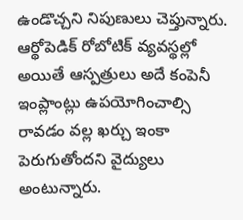ఉండొచ్చని నిపుణులు చెప్తున్నారు. ఆర్థోపెడిక్ రోబోటిక్ వ్యవస్థల్లో అయితే ఆస్పత్రులు అదే కంపెనీ ఇంప్లాంట్లు ఉపయోగించాల్సి రావడం వల్ల ఖర్చు ఇంకా పెరుగుతోందని వైద్యులు అంటున్నారు.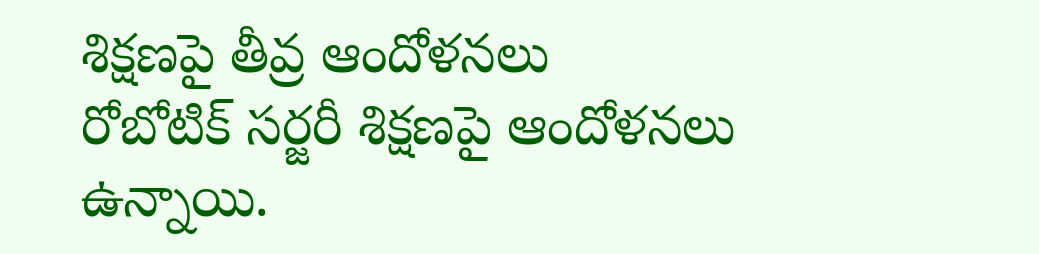శిక్ష‍ణపై తీవ్ర ఆందోళనలు
రోబోటిక్ సర్జరీ శిక్షణపై ఆందోళనలు ఉన్నాయి.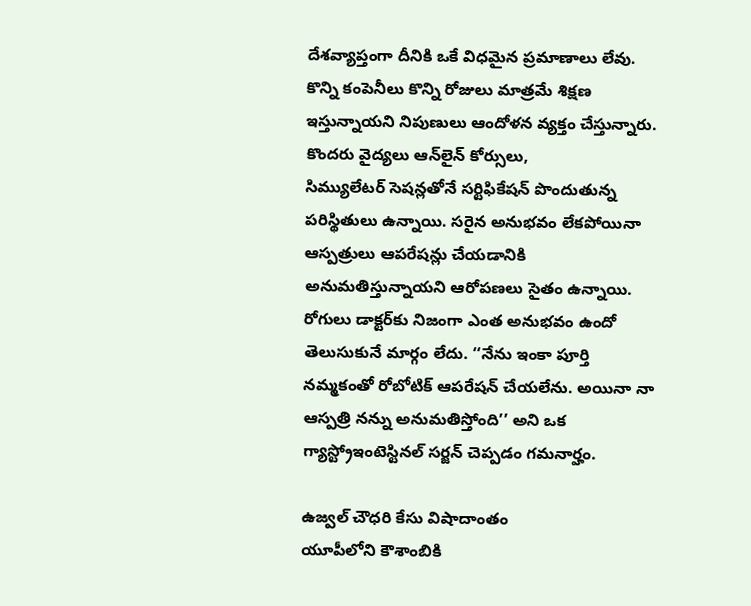దేశవ్యాప్తంగా దీనికి ఒకే విధమైన ప్రమాణాలు లేవు. కొన్ని కంపెనీలు కొన్ని రోజులు మాత్రమే శిక్ష‍ణ ఇస్తున్నాయని నిపుణులు ఆందోళన వ్యక్తం చేస్తున్నారు. కొందరు వైద్యలు ఆన్‌‌లైన్‌ ‌కోర్సులు, సిమ్యులేటర్‌ ‌సెషన్లతోనే సర్టిఫికేషన్‌ ‌పొందుతున్న పరిస్థితులు ఉన్నాయి. సరైన అనుభవం లేకపోయినా ఆస్పత్రులు ఆపరేషన్లు చేయడానికి అనుమతిస్తున్నాయని ఆరోపణలు సైతం ఉన్నాయి. రోగులు డాక్టర్‌‌కు నిజంగా ఎంత అనుభవం ఉందో తెలుసుకునే మార్గం లేదు. ‘‘నేను ఇంకా పూర్తి నమ్మకంతో రోబోటిక్‌ ఆపరేషన్‌ ‌చేయలేను. అయినా నా ఆస్పత్రి నన్ను అనుమతిస్తోంది’’ అని ఒక గ్యాస్ట్రోఇంటెస్టినల్‌ ‌సర్జన్‌ ‌చెప్పడం గమనార్హం.

ఉజ్వల్‌ ‌చౌధరి కేసు విషాదాంతం
యూపీలోని కౌశాంబికి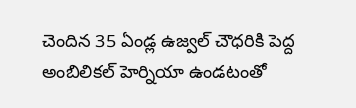చెందిన 35 ఏండ్ల ఉజ్వల్‌ ‌చౌధరికి పెద్ద అంబిలికల్‌ ‌హెర్నియా ఉండటంతో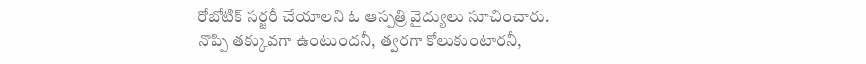రోబోటిక్‌ ‌సర్జరీ చేయాలని ఓ ఆస్పత్రి వైద్యులు సూచించారు. నొప్పి తక్కువగా ఉంటుందనీ, త్వరగా కోలుకుంటారనీ,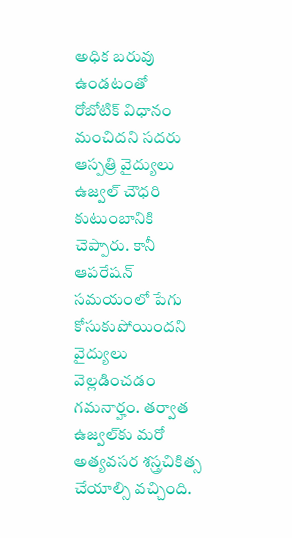అధిక బరువు ఉండటంతో రోబోటిక్‌ ‌విధానం మంచిదని సదరు ఆస్పత్రి వైద్యులు ఉజ్వల్‌ ‌చౌధరి కుటుంబానికి చెప్పారు. కానీ ఆపరేషన్ సమయంలో పేగు కోసుకుపోయిందని వైద్యులు వెల్లడించడం గమనార్హం. తర్వాత ఉజ్వల్‌‌కు మరో అత్యవసర శస్త్రచికిత్స చేయాల్సి వచ్చింది.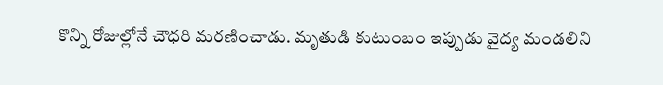కొన్ని రోజుల్లోనే చౌధరి మరణించాడు. మృతుడి కుటుంబం ఇప్పుడు వైద్య మండలిని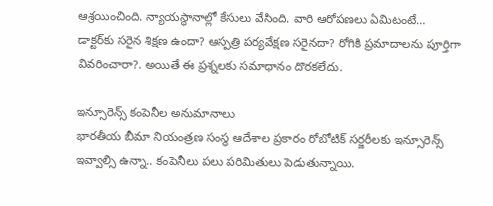ఆశ్రయించింది. న్యాయస్థానాల్లో కేసులు వేసింది. వారి ఆరోపణలు ఏమిటంటే… డాక్టర్‌కు సరైన శిక్షణ ఉందా? ఆస్పత్రి పర్యవేక్షణ సరైనదా? రోగికి ప్రమాదాలను పూర్తిగా వివరించారా?. అయితే ఈ ప్రశ్నలకు సమాధానం దొరకలేదు.

ఇన్సూరెన్స్ కంపెనీల అనుమానాలు
భారతీయ బీమా నియంత్రణ సంస్థ ఆదేశాల ప్రకారం రోబోటిక్‌ ‌సర్జరీలకు ఇన్సూరెన్స్‌ ఇవ్వాల్సి ఉన్నా.. కంపెనీలు పలు పరిమితులు పెడుతున్నాయి.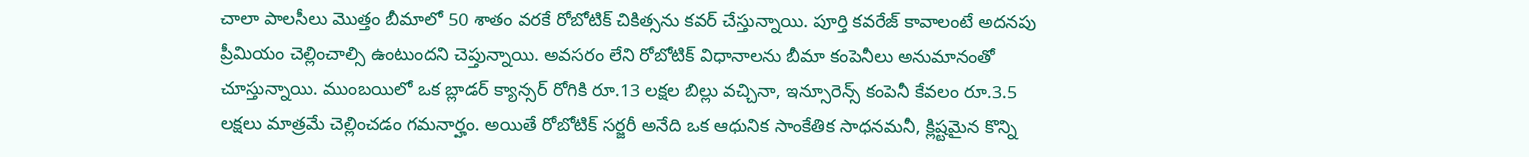చాలా పాలసీలు మొత్తం బీమాలో 50 శాతం వరకే రోబోటిక్‌ ‌చికిత్సను కవర్‌ ‌చేస్తున్నాయి. పూర్తి కవరేజ్‌ ‌కావాలంటే అదనపు ప్రీమియం చెల్లించాల్సి ఉంటుందని చెప్తున్నాయి. అవసరం లేని రోబోటిక్‌ ‌విధానాలను బీమా కంపెనీలు అనుమానంతో చూస్తున్నాయి. ముంబయిలో ఒక బ్లాడర్ క్యాన్సర్ రోగికి రూ.13 లక్షల బిల్లు వచ్చినా, ఇన్సూరెన్స్ కంపెనీ కేవలం రూ.3.5 లక్షలు మాత్రమే చెల్లించడం గమనార్హం. అయితే రోబోటిక్‌ ‌సర్జరీ అనేది ఒక ఆధునిక సాంకేతిక సాధనమనీ, క్లిష్టమైన కొన్ని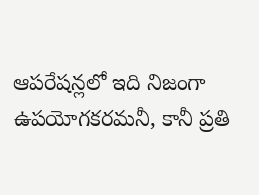ఆపరేషన్లలో ఇది నిజంగా ఉపయోగకరమనీ, కానీ ప్రతి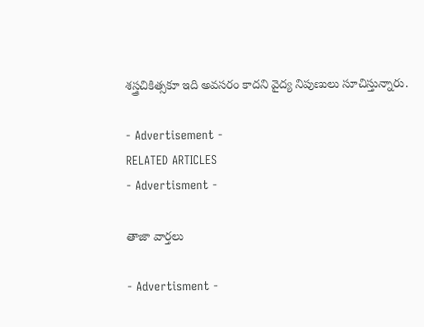శస్త్రచికిత్సకూ ఇది అవసరం కాదని వైద్య నిపుణులు సూచిస్తున్నారు.

- Advertisement -
RELATED ARTICLES
- Advertisment -

తాజా వార్తలు

- Advertisment -